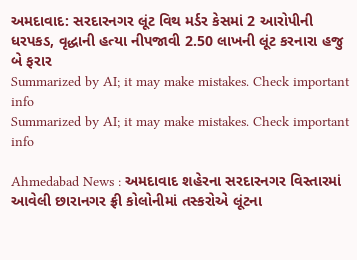અમદાવાદ: સરદારનગર લૂંટ વિથ મર્ડર કેસમાં 2 આરોપીની ધરપકડ, વૃદ્ધાની હત્યા નીપજાવી 2.50 લાખની લૂંટ કરનારા હજુ બે ફરાર
Summarized by AI; it may make mistakes. Check important info
Summarized by AI; it may make mistakes. Check important info

Ahmedabad News : અમદાવાદ શહેરના સરદારનગર વિસ્તારમાં આવેલી છારાનગર ફ્રી કોલોનીમાં તસ્કરોએ લૂંટના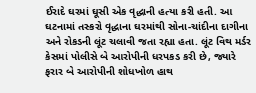ઈરાદે ઘરમાં ઘૂસી એક વૃદ્ધાની હત્યા કરી હતી. આ ઘટનામાં તસ્કરો વૃદ્ધાના ઘરમાંથી સોના-ચાંદીના દાગીના અને રોકડની લૂંટ ચલાવી જતા રહ્યા હતા. લૂંટ વિથ મર્ડર કેસમાં પોલીસે બે આરોપીની ધરપકડ કરી છે, જ્યારે ફરાર બે આરોપીની શોધખોળ હાથ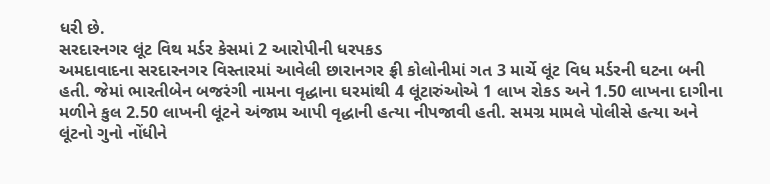ધરી છે.
સરદારનગર લૂંટ વિથ મર્ડર કેસમાં 2 આરોપીની ધરપકડ
અમદાવાદના સરદારનગર વિસ્તારમાં આવેલી છારાનગર ફ્રી કોલોનીમાં ગત 3 માર્ચે લૂંટ વિધ મર્ડરની ઘટના બની હતી. જેમાં ભારતીબેન બજરંગી નામના વૃદ્ધાના ઘરમાંથી 4 લૂંટારુંઓએ 1 લાખ રોકડ અને 1.50 લાખના દાગીના મળીને કુલ 2.50 લાખની લૂંટને અંજામ આપી વૃદ્ધાની હત્યા નીપજાવી હતી. સમગ્ર મામલે પોલીસે હત્યા અને લૂંટનો ગુનો નોંધીને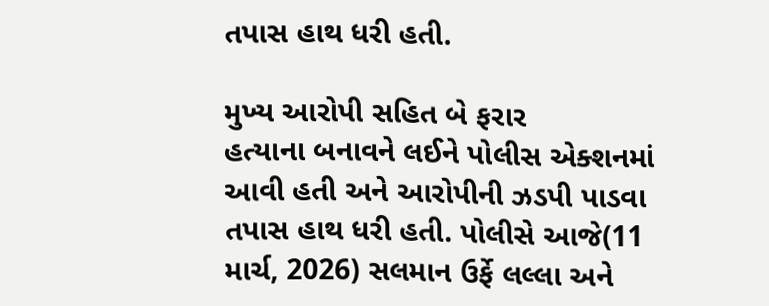તપાસ હાથ ધરી હતી.

મુખ્ય આરોપી સહિત બે ફરાર
હત્યાના બનાવને લઈને પોલીસ એક્શનમાં આવી હતી અને આરોપીની ઝડપી પાડવા તપાસ હાથ ધરી હતી. પોલીસે આજે(11 માર્ચ, 2026) સલમાન ઉર્ફે લલ્લા અને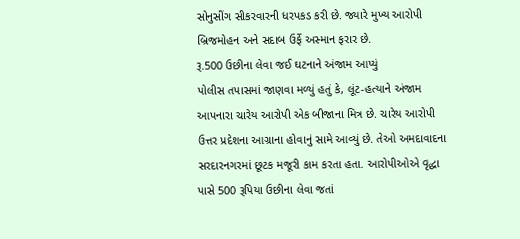સોનુસીંગ સીકરવારની ધરપકડ કરી છે. જ્યારે મુખ્ય આરોપી બ્રિજમોહન અને સદાબ ઉર્ફે અસ્માન ફરાર છે.
રૂ.500 ઉછીના લેવા જઈ ઘટનાને અંજામ આપ્યું
પોલીસ તપાસમાં જાણવા મળ્યું હતું કે, લૂંટ-હત્યાને અંજામ આપનારા ચારેય આરોપી એક બીજાના મિત્ર છે. ચારેય આરોપી ઉત્તર પ્રદેશના આગ્રાના હોવાનું સામે આવ્યું છે. તેઓ અમદાવાદના સરદારનગરમાં છૂટક મજૂરી કામ કરતા હતા. આરોપીઓએ વૃદ્ધા પાસે 500 રૂપિયા ઉછીના લેવા જતાં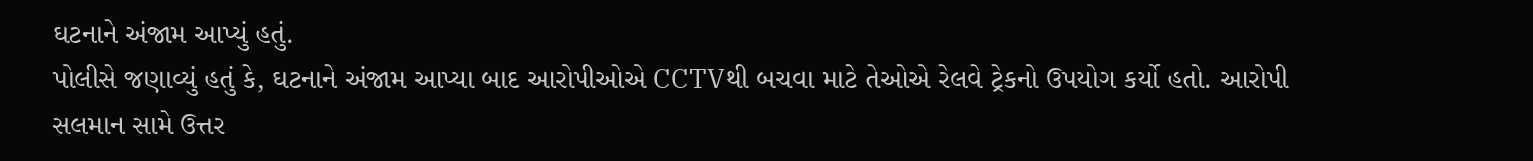ઘટનાને અંજામ આપ્યું હતું.
પોલીસે જણાવ્યું હતું કે, ઘટનાને અંજામ આપ્યા બાદ આરોપીઓએ CCTVથી બચવા માટે તેઓએ રેલવે ટ્રેકનો ઉપયોગ કર્યો હતો. આરોપી સલમાન સામે ઉત્તર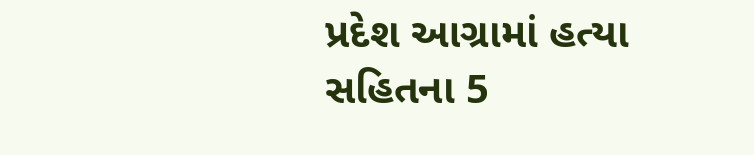પ્રદેશ આગ્રામાં હત્યા સહિતના 5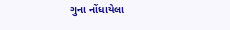ગુના નોંધાયેલા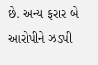છે. અન્ય ફરાર બે આરોપીને ઝડપી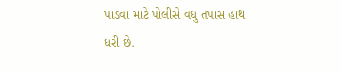પાડવા માટે પોલીસે વધુ તપાસ હાથ ધરી છે.